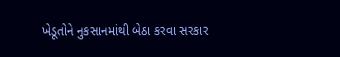ખેડૂતોને નુકસાનમાંથી બેઠા કરવા સરકાર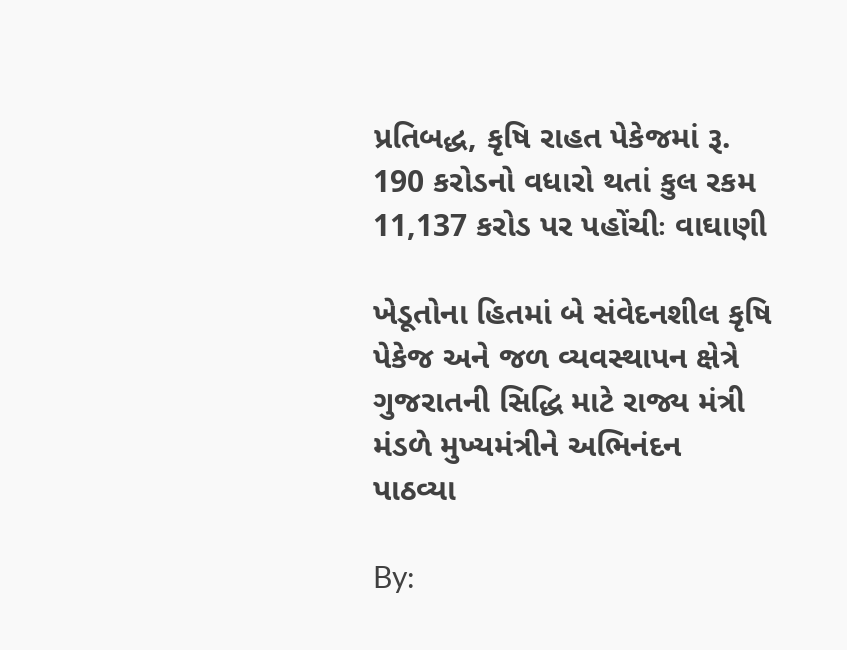પ્રતિબદ્ધ, કૃષિ રાહત પેકેજમાં રૂ. 190 કરોડનો વધારો થતાં કુલ રકમ 11,137 કરોડ પર પહોંચીઃ વાઘાણી

ખેડૂતોના હિતમાં બે સંવેદનશીલ કૃષિ પેકેજ અને જળ વ્યવસ્થાપન ક્ષેત્રે ગુજરાતની સિદ્ધિ માટે રાજ્ય મંત્રી મંડળે મુખ્યમંત્રીને અભિનંદન પાઠવ્યા

By: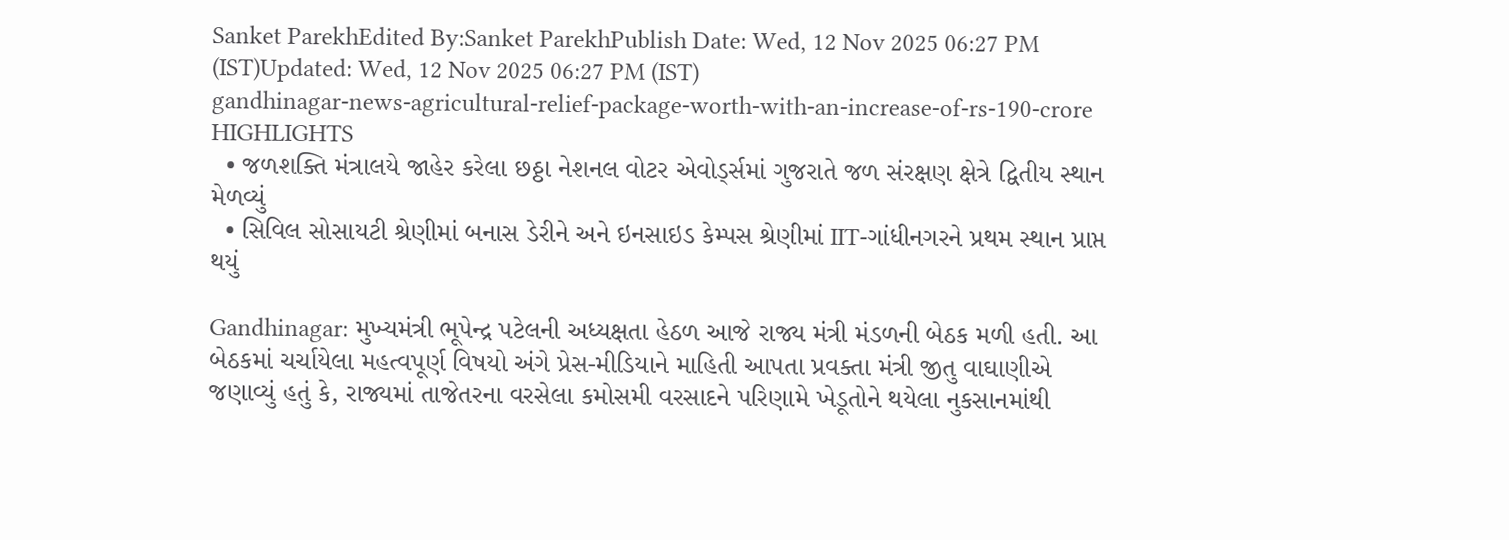Sanket ParekhEdited By:Sanket ParekhPublish Date: Wed, 12 Nov 2025 06:27 PM (IST)Updated: Wed, 12 Nov 2025 06:27 PM (IST)
gandhinagar-news-agricultural-relief-package-worth-with-an-increase-of-rs-190-crore
HIGHLIGHTS
  • જળશક્તિ મંત્રાલયે જાહેર કરેલા છઠ્ઠા નેશનલ વોટર એવોર્ડ્સમાં ગુજરાતે જળ સંરક્ષણ ક્ષેત્રે દ્વિતીય સ્થાન મેળવ્યું
  • સિવિલ સોસાયટી શ્રેણીમાં બનાસ ડેરીને અને ઇનસાઇડ કેમ્પસ શ્રેણીમાં IIT-ગાંધીનગરને પ્રથમ સ્થાન પ્રાપ્ત થયું

Gandhinagar: મુખ્યમંત્રી ભૂપેન્દ્ર પટેલની અધ્યક્ષતા હેઠળ આજે રાજ્ય મંત્રી મંડળની બેઠક મળી હતી. આ બેઠકમાં ચર્ચાયેલા મહત્વપૂર્ણ વિષયો અંગે પ્રેસ-મીડિયાને માહિતી આપતા પ્રવક્તા મંત્રી જીતુ વાઘાણીએ જણાવ્યું હતું કે, રાજ્યમાં તાજેતરના વરસેલા કમોસમી વરસાદને પરિણામે ખેડૂતોને થયેલા નુકસાનમાંથી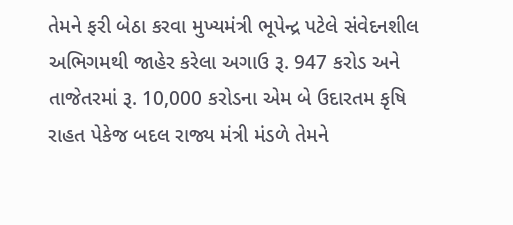તેમને ફરી બેઠા કરવા મુખ્યમંત્રી ભૂપેન્દ્ર પટેલે સંવેદનશીલ અભિગમથી જાહેર કરેલા અગાઉ રૂ. 947 કરોડ અને તાજેતરમાં રૂ. 10,000 કરોડના એમ બે ઉદારતમ કૃષિ રાહત પેકેજ બદલ રાજ્ય મંત્રી મંડળે તેમને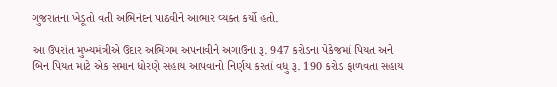ગુજરાતના ખેડૂતો વતી અભિનંદન પાઠવીને આભાર વ્યક્ત કર્યો હતો.

આ ઉપરાંત મુખ્યમંત્રીએ ઉદાર અભિગમ અપનાવીને અગાઉના રૂ. 947 કરોડના પેકેજમાં પિયત અને બિન પિયત માટે એક સમાન ધોરણે સહાય આપવાનો નિર્ણય કરતાં વધુ રૂ. 190 કરોડ ફાળવતા સહાય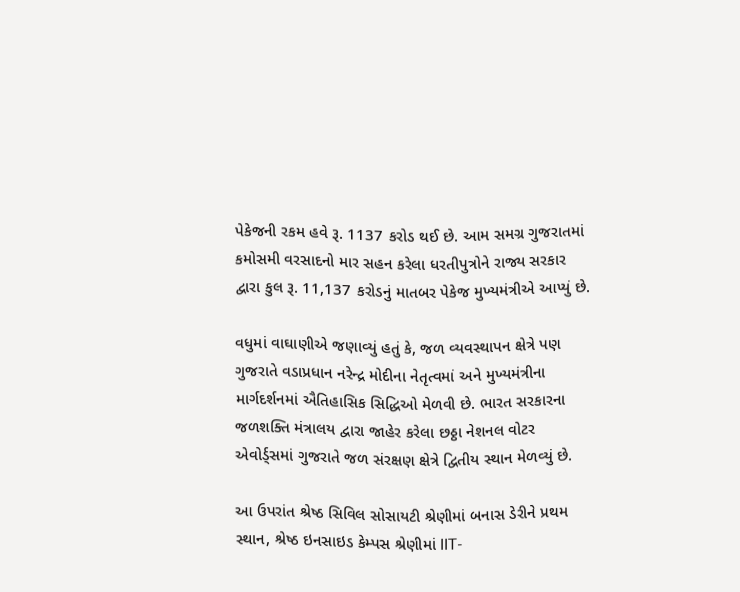પેકેજની રકમ હવે રૂ. 1137 કરોડ થઈ છે. આમ સમગ્ર ગુજરાતમાં કમોસમી વરસાદનો માર સહન કરેલા ધરતીપુત્રોને રાજ્ય સરકાર દ્વારા કુલ રૂ. 11,137 કરોડનું માતબર પેકેજ મુખ્યમંત્રીએ આપ્યું છે.

વધુમાં વાઘાણીએ જણાવ્યું હતું કે, જળ વ્યવસ્થાપન ક્ષેત્રે પણ ગુજરાતે વડાપ્રધાન નરેન્દ્ર મોદીના નેતૃત્વમાં અને મુખ્યમંત્રીના માર્ગદર્શનમાં ઐતિહાસિક સિદ્ધિઓ મેળવી છે. ભારત સરકારના જળશક્તિ મંત્રાલય દ્વારા જાહેર કરેલા છઠ્ઠા નેશનલ વોટર એવોર્ડ્સમાં ગુજરાતે જળ સંરક્ષણ ક્ષેત્રે દ્વિતીય સ્થાન મેળવ્યું છે.

આ ઉપરાંત શ્રેષ્ઠ સિવિલ સોસાયટી શ્રેણીમાં બનાસ ડેરીને પ્રથમ સ્થાન, શ્રેષ્ઠ ઇનસાઇડ કેમ્પસ શ્રેણીમાં IIT-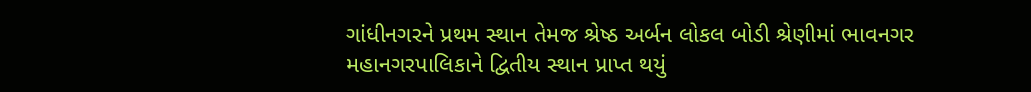ગાંધીનગરને પ્રથમ સ્થાન તેમજ શ્રેષ્ઠ અર્બન લોકલ બોડી શ્રેણીમાં ભાવનગર મહાનગરપાલિકાને દ્વિતીય સ્થાન પ્રાપ્ત થયું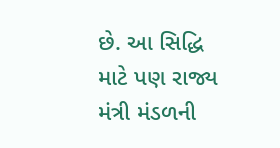છે. આ સિદ્ધિ માટે પણ રાજ્ય મંત્રી મંડળની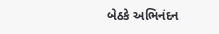બેઠકે અભિનંદન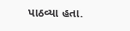પાઠવ્યા હતા.